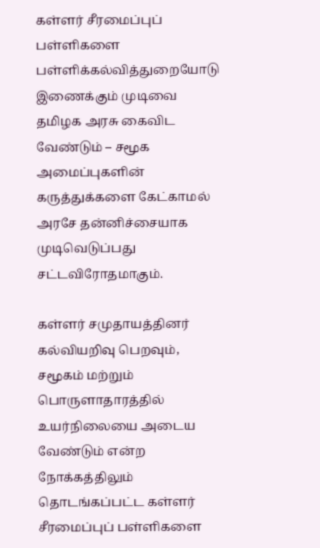கள்ளர் சீரமைப்புப் பள்ளிகளை பள்ளிக்கல்வித்துறையோடு இணைக்கும் முடிவை தமிழக அரசு கைவிட வேண்டும் – சமூக அமைப்புகளின் கருத்துக்களை கேட்காமல் அரசே தன்னிச்சையாக முடிவெடுப்பது சட்டவிரோதமாகும்.

கள்ளர் சமுதாயத்தினர் கல்வியறிவு பெறவும், சமூகம் மற்றும் பொருளாதாரத்தில் உயர்நிலையை அடைய வேண்டும் என்ற நோக்கத்திலும் தொடங்கப்பட்ட கள்ளர் சீரமைப்புப் பள்ளிகளை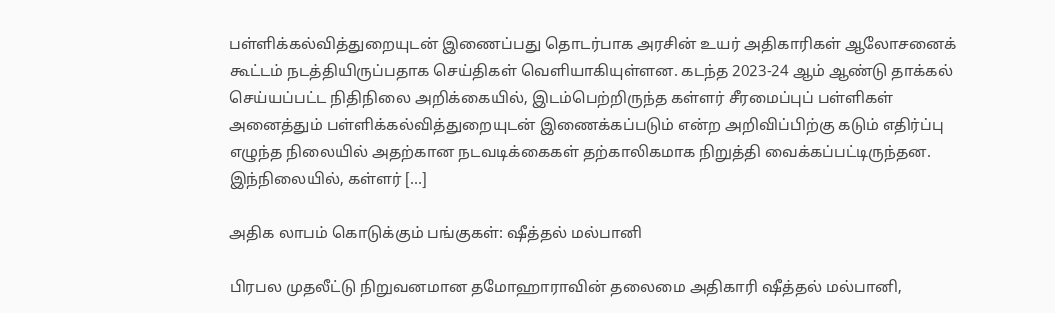பள்ளிக்கல்வித்துறையுடன் இணைப்பது தொடர்பாக அரசின் உயர் அதிகாரிகள் ஆலோசனைக் கூட்டம் நடத்தியிருப்பதாக செய்திகள் வெளியாகியுள்ளன. கடந்த 2023-24 ஆம் ஆண்டு தாக்கல் செய்யப்பட்ட நிதிநிலை அறிக்கையில், இடம்பெற்றிருந்த கள்ளர் சீரமைப்புப் பள்ளிகள் அனைத்தும் பள்ளிக்கல்வித்துறையுடன் இணைக்கப்படும் என்ற அறிவிப்பிற்கு கடும் எதிர்ப்பு எழுந்த நிலையில் அதற்கான நடவடிக்கைகள் தற்காலிகமாக நிறுத்தி வைக்கப்பட்டிருந்தன. இந்நிலையில், கள்ளர் […]

அதிக லாபம் கொடுக்கும் பங்குகள்: ஷீத்தல் மல்பானி

பிரபல முதலீட்டு நிறுவனமான தமோஹாராவின் தலைமை அதிகாரி ஷீத்தல் மல்பானி,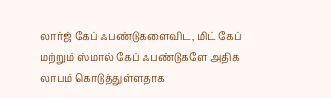லார்ஜ் கேப் ஃபண்டுகளைவிட, மிட் கேப் மற்றும் ஸ்மால் கேப் ஃபண்டுகளே அதிக லாபம் கொடுத்துள்ளதாக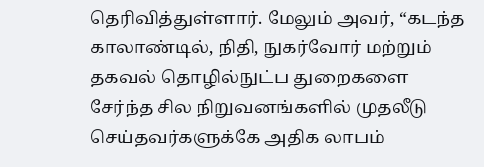தெரிவித்துள்ளார். மேலும் அவர், “கடந்த காலாண்டில், நிதி, நுகர்வோர் மற்றும் தகவல் தொழில்நுட்ப துறைகளை சேர்ந்த சில நிறுவனங்களில் முதலீடு செய்தவர்களுக்கே அதிக லாபம்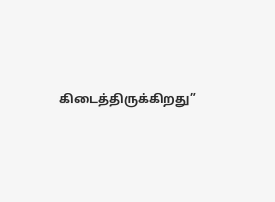கிடைத்திருக்கிறது”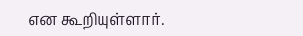என கூறியுள்ளார்.